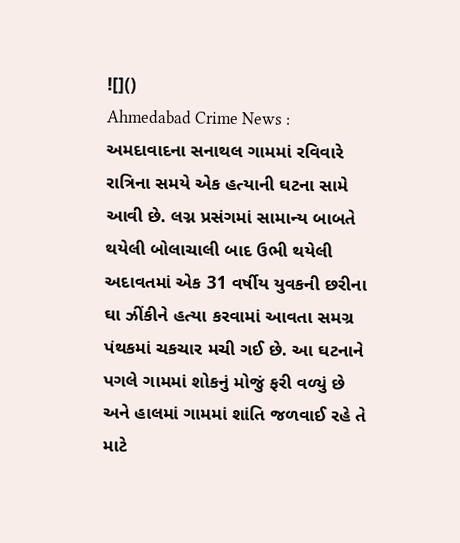![]()
Ahmedabad Crime News : અમદાવાદના સનાથલ ગામમાં રવિવારે રાત્રિના સમયે એક હત્યાની ઘટના સામે આવી છે. લગ્ન પ્રસંગમાં સામાન્ય બાબતે થયેલી બોલાચાલી બાદ ઉભી થયેલી અદાવતમાં એક 31 વર્ષીય યુવકની છરીના ઘા ઝીંકીને હત્યા કરવામાં આવતા સમગ્ર પંથકમાં ચકચાર મચી ગઈ છે. આ ઘટનાને પગલે ગામમાં શોકનું મોજું ફરી વળ્યું છે અને હાલમાં ગામમાં શાંતિ જળવાઈ રહે તે માટે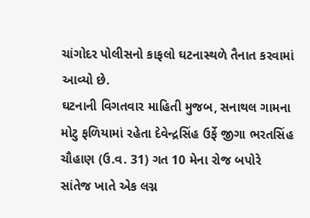ચાંગોદર પોલીસનો કાફલો ઘટનાસ્થળે તૈનાત કરવામાં આવ્યો છે.
ઘટનાની વિગતવાર માહિતી મુજબ, સનાથલ ગામના મોટુ ફળિયામાં રહેતા દેવેન્દ્રસિંહ ઉર્ફે જીગા ભરતસિંહ ચૌહાણ (ઉ.વ. 31) ગત 10 મેના રોજ બપોરે સાંતેજ ખાતે એક લગ્ન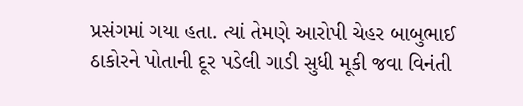પ્રસંગમાં ગયા હતા. ત્યાં તેમણે આરોપી ચેહર બાબુભાઈ ઠાકોરને પોતાની દૂર પડેલી ગાડી સુધી મૂકી જવા વિનંતી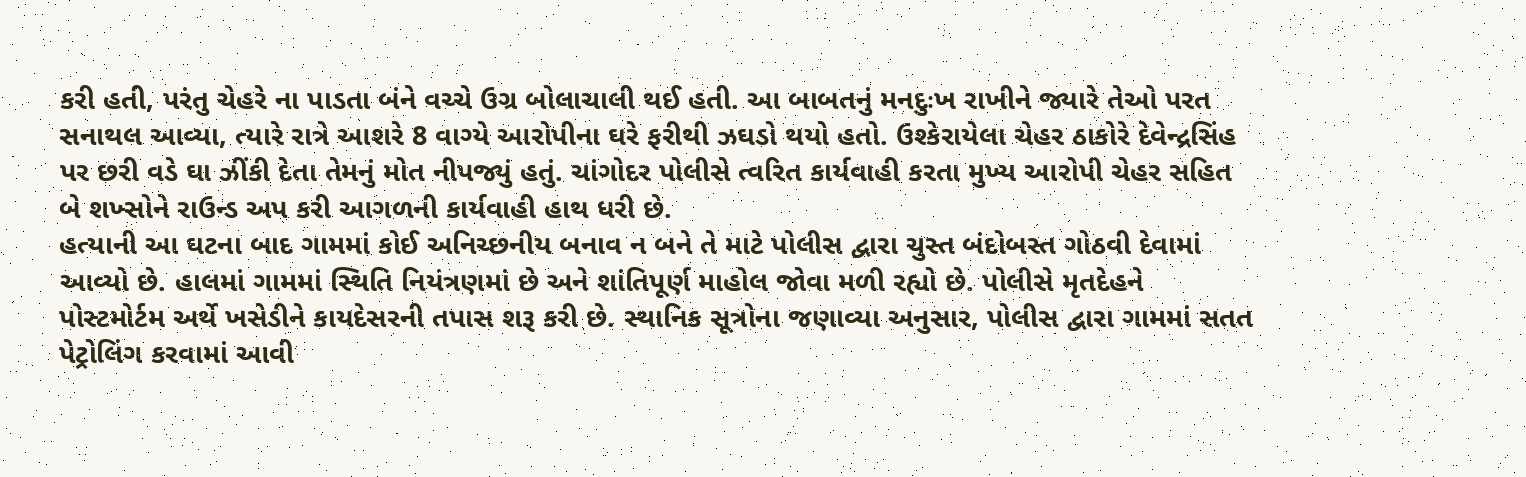કરી હતી, પરંતુ ચેહરે ના પાડતા બંને વચ્ચે ઉગ્ર બોલાચાલી થઈ હતી. આ બાબતનું મનદુઃખ રાખીને જ્યારે તેઓ પરત સનાથલ આવ્યા, ત્યારે રાત્રે આશરે 8 વાગ્યે આરોપીના ઘરે ફરીથી ઝઘડો થયો હતો. ઉશ્કેરાયેલા ચેહર ઠાકોરે દેવેન્દ્રસિંહ પર છરી વડે ઘા ઝીંકી દેતા તેમનું મોત નીપજ્યું હતું. ચાંગોદર પોલીસે ત્વરિત કાર્યવાહી કરતા મુખ્ય આરોપી ચેહર સહિત બે શખ્સોને રાઉન્ડ અપ કરી આગળની કાર્યવાહી હાથ ધરી છે.
હત્યાની આ ઘટના બાદ ગામમાં કોઈ અનિચ્છનીય બનાવ ન બને તે માટે પોલીસ દ્વારા ચુસ્ત બંદોબસ્ત ગોઠવી દેવામાં આવ્યો છે. હાલમાં ગામમાં સ્થિતિ નિયંત્રણમાં છે અને શાંતિપૂર્ણ માહોલ જોવા મળી રહ્યો છે. પોલીસે મૃતદેહને પોસ્ટમોર્ટમ અર્થે ખસેડીને કાયદેસરની તપાસ શરૂ કરી છે. સ્થાનિક સૂત્રોના જણાવ્યા અનુસાર, પોલીસ દ્વારા ગામમાં સતત પેટ્રોલિંગ કરવામાં આવી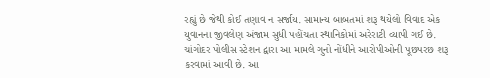રહ્યું છે જેથી કોઈ તણાવ ન સર્જાય. સામાન્ય બાબતમાં શરૂ થયેલો વિવાદ એક યુવાનના જીવલેણ અંજામ સુધી પહોંચતા સ્થાનિકોમાં અરેરાટી વ્યાપી ગઈ છે. ચાંગોદર પોલીસ સ્ટેશન દ્વારા આ મામલે ગુનો નોંધીને આરોપીઓની પૂછપરછ શરૂ કરવામાં આવી છે. આ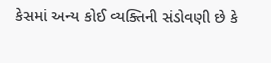કેસમાં અન્ય કોઈ વ્યક્તિની સંડોવણી છે કે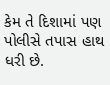કેમ તે દિશામાં પણ પોલીસે તપાસ હાથ ધરી છે.